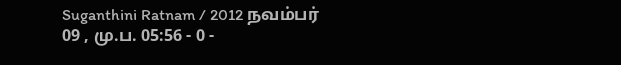Suganthini Ratnam / 2012 நவம்பர் 09 , மு.ப. 05:56 - 0 -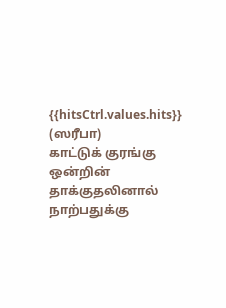{{hitsCtrl.values.hits}}
(ஸரீபா)
காட்டுக் குரங்கு ஒன்றின் தாக்குதலினால் நாற்பதுக்கு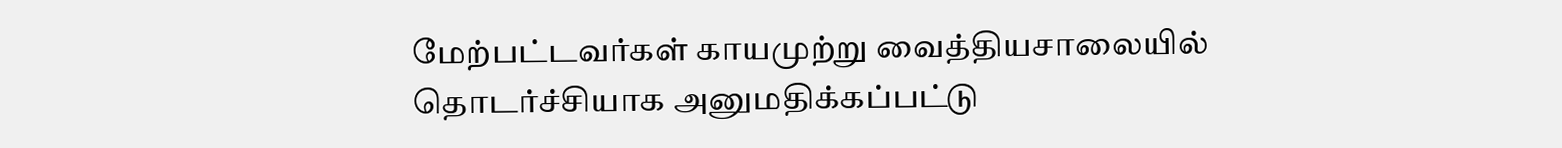மேற்பட்டவர்கள் காயமுற்று வைத்தியசாலையில் தொடர்ச்சியாக அனுமதிக்கப்பட்டு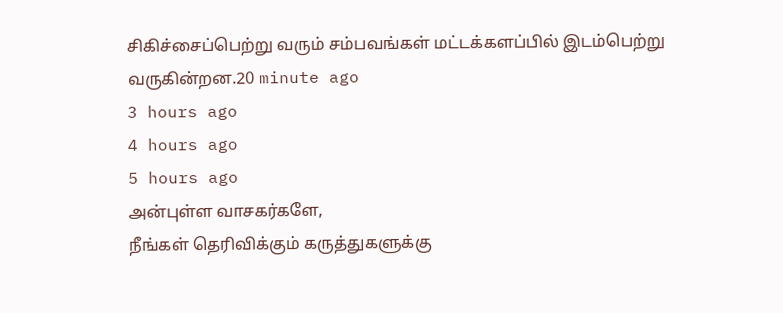சிகிச்சைப்பெற்று வரும் சம்பவங்கள் மட்டக்களப்பில் இடம்பெற்று வருகின்றன.20 minute ago
3 hours ago
4 hours ago
5 hours ago
அன்புள்ள வாசகர்களே,
நீங்கள் தெரிவிக்கும் கருத்துகளுக்கு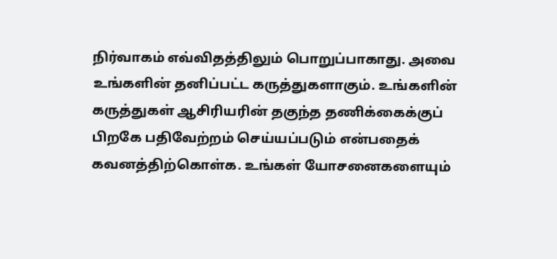நிர்வாகம் எவ்விதத்திலும் பொறுப்பாகாது. அவை உங்களின் தனிப்பட்ட கருத்துகளாகும். உங்களின் கருத்துகள் ஆசிரியரின் தகுந்த தணிக்கைக்குப் பிறகே பதிவேற்றம் செய்யப்படும் என்பதைக் கவனத்திற்கொள்க. உங்கள் யோசனைகளையும்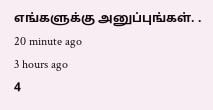எங்களுக்கு அனுப்புங்கள். .
20 minute ago
3 hours ago
4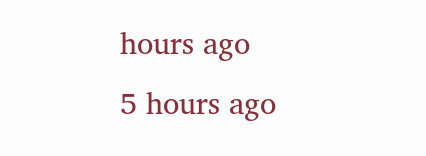hours ago
5 hours ago